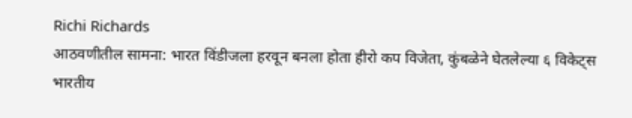Richi Richards
आठवणीतील सामना: भारत विंडीजला हरवून बनला होता हीरो कप विजेता, कुंबळेने घेतलेल्या ६ विकेट्स
भारतीय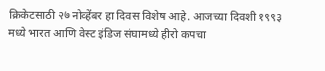क्रिकेटसाठी २७ नोव्हेंबर हा दिवस विशेष आहे. आजच्या दिवशी १९९३ मध्ये भारत आणि वेस्ट इंडिज संघामध्ये हीरो कपचा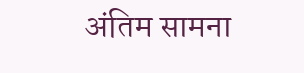अंतिम सामना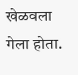खेळवला गेला होता.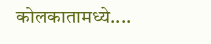कोलकातामध्ये....